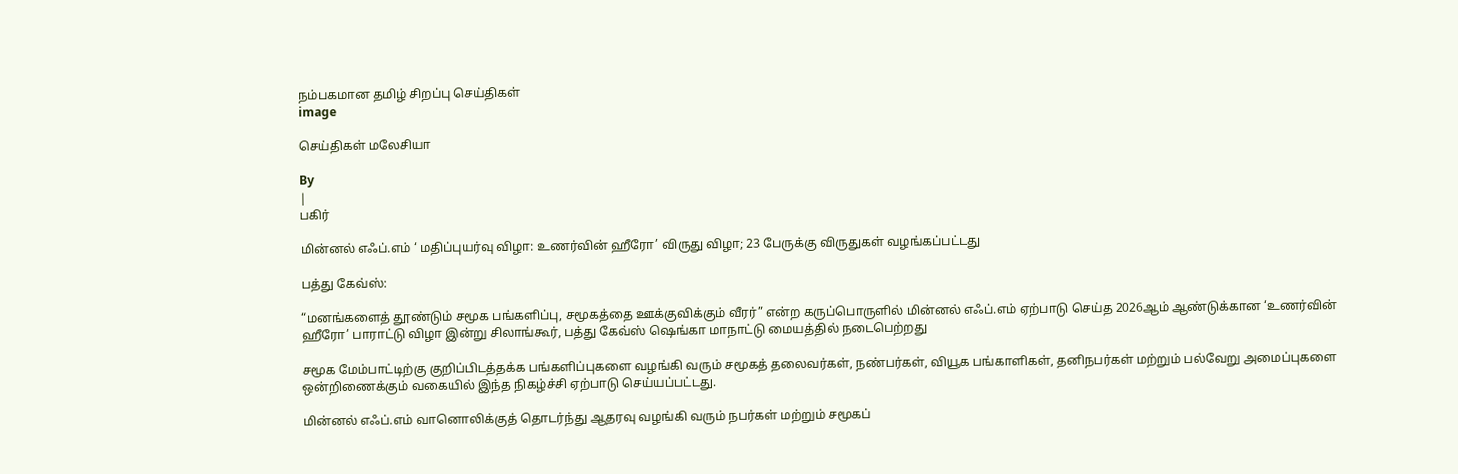நம்பகமான தமிழ் சிறப்பு செய்திகள்
image

செய்திகள் மலேசியா

By
|
பகிர்

மின்னல் எஃப்.எம் ‘ மதிப்புயர்வு விழா: உணர்வின் ஹீரோ’ விருது விழா; 23 பேருக்கு விருதுகள் வழங்கப்பட்டது

பத்து கேவ்ஸ்:

“மனங்களைத் தூண்டும் சமூக பங்களிப்பு, சமூகத்தை ஊக்குவிக்கும் வீரர்” என்ற கருப்பொருளில் மின்னல் எஃப்.எம் ஏற்பாடு செய்த 2026ஆம் ஆண்டுக்கான ‘உணர்வின் ஹீரோ’ பாராட்டு விழா இன்று சிலாங்கூர், பத்து கேவ்ஸ் ஷெங்கா மாநாட்டு மையத்தில் நடைபெற்றது

சமூக மேம்பாட்டிற்கு குறிப்பிடத்தக்க பங்களிப்புகளை வழங்கி வரும் சமூகத் தலைவர்கள், நண்பர்கள், வியூக பங்காளிகள், தனிநபர்கள் மற்றும் பல்வேறு அமைப்புகளை ஒன்றிணைக்கும் வகையில் இந்த நிகழ்ச்சி ஏற்பாடு செய்யப்பட்டது.

மின்னல் எஃப்.எம் வானொலிக்குத் தொடர்ந்து ஆதரவு வழங்கி வரும் நபர்கள் மற்றும் சமூகப்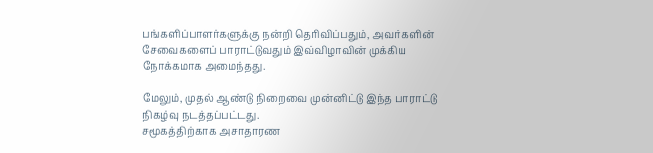பங்களிப்பாளர்களுக்கு நன்றி தெரிவிப்பதும், அவர்களின் சேவைகளைப் பாராட்டுவதும் இவ்விழாவின் முக்கிய நோக்கமாக அமைந்தது.

மேலும், முதல் ஆண்டு நிறைவை முன்னிட்டு இந்த பாராட்டு நிகழ்வு நடத்தப்பட்டது.
சமூகத்திற்காக அசாதாரண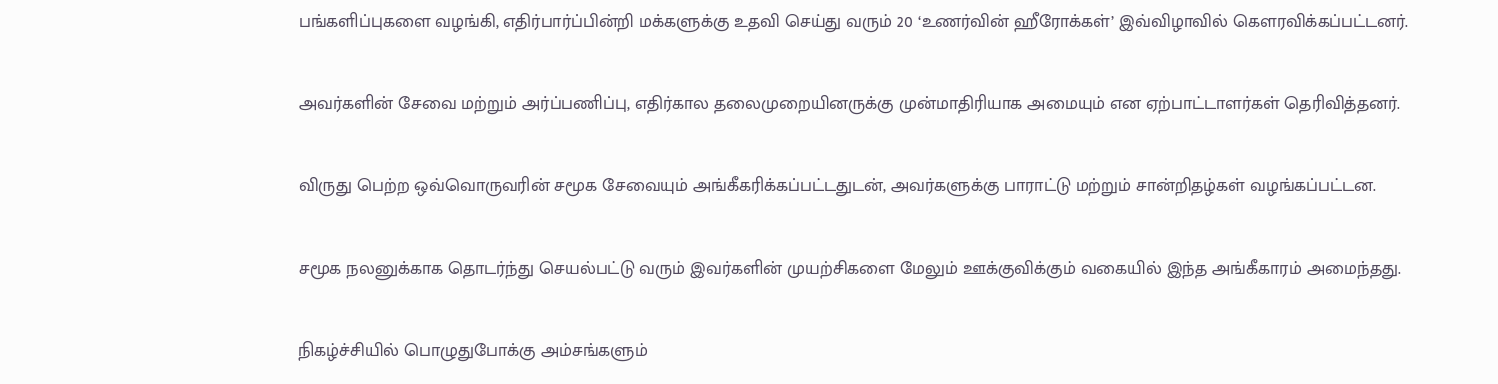பங்களிப்புகளை வழங்கி, எதிர்பார்ப்பின்றி மக்களுக்கு உதவி செய்து வரும் 20 ‘உணர்வின் ஹீரோக்கள்’ இவ்விழாவில் கௌரவிக்கப்பட்டனர்.

அவர்களின் சேவை மற்றும் அர்ப்பணிப்பு, எதிர்கால தலைமுறையினருக்கு முன்மாதிரியாக அமையும் என ஏற்பாட்டாளர்கள் தெரிவித்தனர்.

விருது பெற்ற ஒவ்வொருவரின் சமூக சேவையும் அங்கீகரிக்கப்பட்டதுடன், அவர்களுக்கு பாராட்டு மற்றும் சான்றிதழ்கள் வழங்கப்பட்டன.

சமூக நலனுக்காக தொடர்ந்து செயல்பட்டு வரும் இவர்களின் முயற்சிகளை மேலும் ஊக்குவிக்கும் வகையில் இந்த அங்கீகாரம் அமைந்தது.

நிகழ்ச்சியில் பொழுதுபோக்கு அம்சங்களும்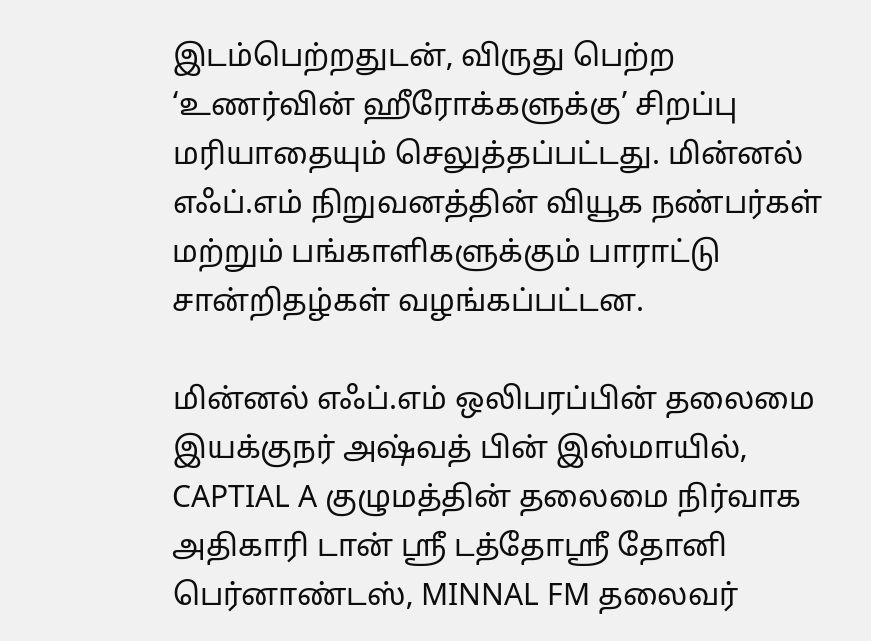இடம்பெற்றதுடன், விருது பெற்ற ‘உணர்வின் ஹீரோக்களுக்கு’ சிறப்பு மரியாதையும் செலுத்தப்பட்டது. மின்னல் எஃப்.எம் நிறுவனத்தின் வியூக நண்பர்கள் மற்றும் பங்காளிகளுக்கும் பாராட்டு சான்றிதழ்கள் வழங்கப்பட்டன.

மின்னல் எஃப்.எம் ஒலிபரப்பின் தலைமை இயக்குநர் அஷ்வத் பின் இஸ்மாயில், CAPTIAL A குழுமத்தின் தலைமை நிர்வாக அதிகாரி டான் ஸ்ரீ டத்தோஸ்ரீ தோனி பெர்னாண்டஸ், MINNAL FM தலைவர்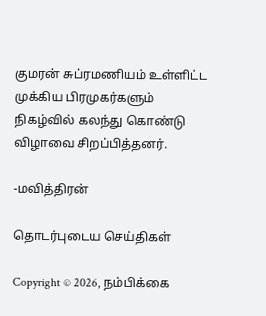குமரன் சுப்ரமணியம் உள்ளிட்ட முக்கிய பிரமுகர்களும் நிகழ்வில் கலந்து கொண்டு விழாவை சிறப்பித்தனர்.

-மவித்திரன்

தொடர்புடைய செய்திகள்

Copyright © 2026, நம்பிக்கை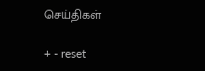செய்திகள்

+ - reset